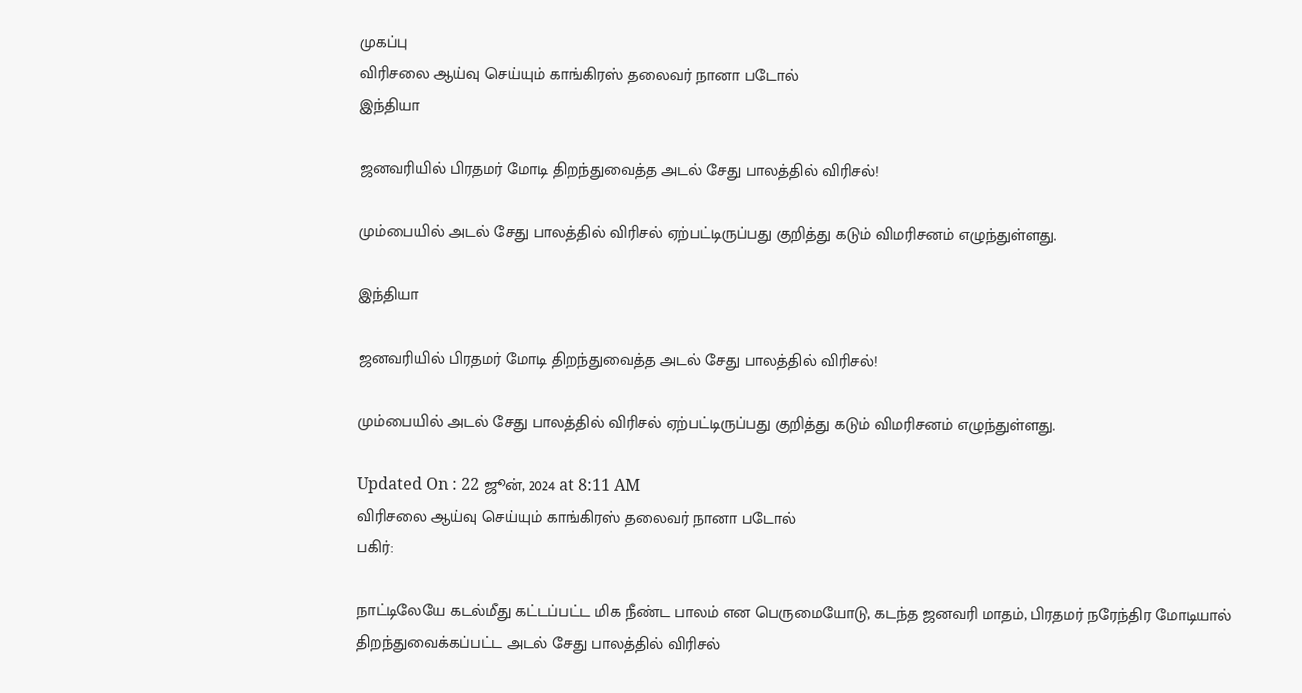முகப்பு
விரிசலை ஆய்வு செய்யும் காங்கிரஸ் தலைவர் நானா படோல்
இந்தியா

ஜனவரியில் பிரதமர் மோடி திறந்துவைத்த அடல் சேது பாலத்தில் விரிசல்!

மும்பையில் அடல் சேது பாலத்தில் விரிசல் ஏற்பட்டிருப்பது குறித்து கடும் விமரிசனம் எழுந்துள்ளது.

இந்தியா

ஜனவரியில் பிரதமர் மோடி திறந்துவைத்த அடல் சேது பாலத்தில் விரிசல்!

மும்பையில் அடல் சேது பாலத்தில் விரிசல் ஏற்பட்டிருப்பது குறித்து கடும் விமரிசனம் எழுந்துள்ளது.

Updated On : 22 ஜூன், 2024 at 8:11 AM
விரிசலை ஆய்வு செய்யும் காங்கிரஸ் தலைவர் நானா படோல்
பகிர்:

நாட்டிலேயே கடல்மீது கட்டப்பட்ட மிக நீண்ட பாலம் என பெருமையோடு, கடந்த ஜனவரி மாதம், பிரதமர் நரேந்திர மோடியால் திறந்துவைக்கப்பட்ட அடல் சேது பாலத்தில் விரிசல்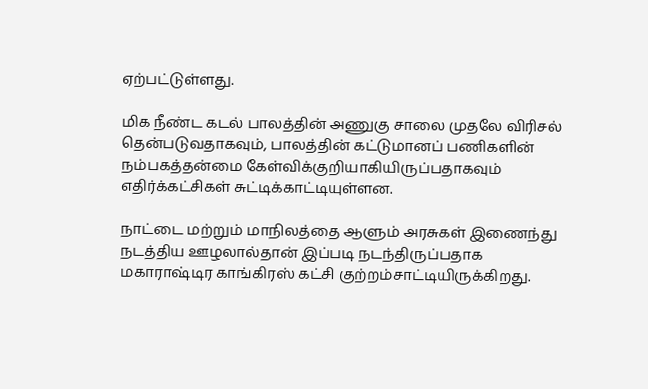ஏற்பட்டுள்ளது.

மிக நீண்ட கடல் பாலத்தின் அணுகு சாலை முதலே விரிசல் தென்படுவதாகவும், பாலத்தின் கட்டுமானப் பணிகளின் நம்பகத்தன்மை கேள்விக்குறியாகியிருப்பதாகவும் எதிர்க்கட்சிகள் சுட்டிக்காட்டியுள்ளன.

நாட்டை மற்றும் மாநிலத்தை ஆளும் அரசுகள் இணைந்து நடத்திய ஊழலால்தான் இப்படி நடந்திருப்பதாக மகாராஷ்டிர காங்கிரஸ் கட்சி குற்றம்சாட்டியிருக்கிறது.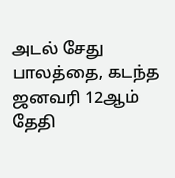அடல் சேது பாலத்தை, கடந்த ஜனவரி 12ஆம் தேதி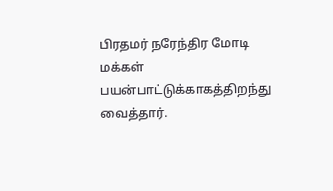பிரதமர் நரேந்திர மோடி மக்கள் பயன்பாட்டுக்காகத்திறந்து வைத்தார்.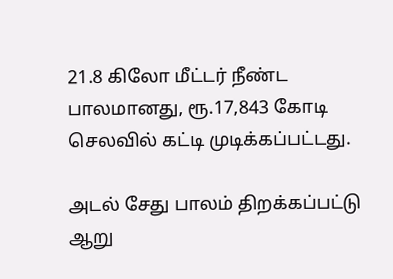21.8 கிலோ மீட்டர் நீண்ட பாலமானது, ரூ.17,843 கோடி செலவில் கட்டி முடிக்கப்பட்டது.

அடல் சேது பாலம் திறக்கப்பட்டு ஆறு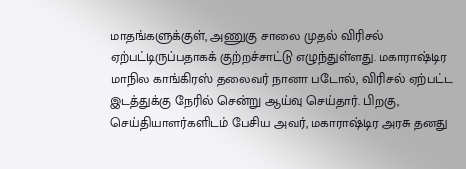மாதங்களுக்குள், அணுகு சாலை முதல் விரிசல் ஏற்பட்டிருப்பதாகக் குற்றச்சாட்டு எழுந்துள்ளது. மகாராஷ்டிர மாநில காங்கிரஸ் தலைவர் நானா படோல், விரிசல் ஏற்பட்ட இடத்துக்கு நேரில் சென்று ஆய்வு செய்தார். பிறகு, செய்தியாளர்களிடம் பேசிய அவர், மகாராஷ்டிர அரசு தனது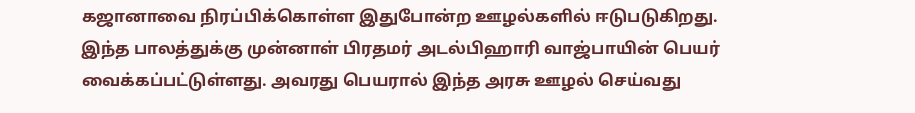கஜானாவை நிரப்பிக்கொள்ள இதுபோன்ற ஊழல்களில் ஈடுபடுகிறது. இந்த பாலத்துக்கு முன்னாள் பிரதமர் அடல்பிஹாரி வாஜ்பாயின் பெயர் வைக்கப்பட்டுள்ளது. அவரது பெயரால் இந்த அரசு ஊழல் செய்வது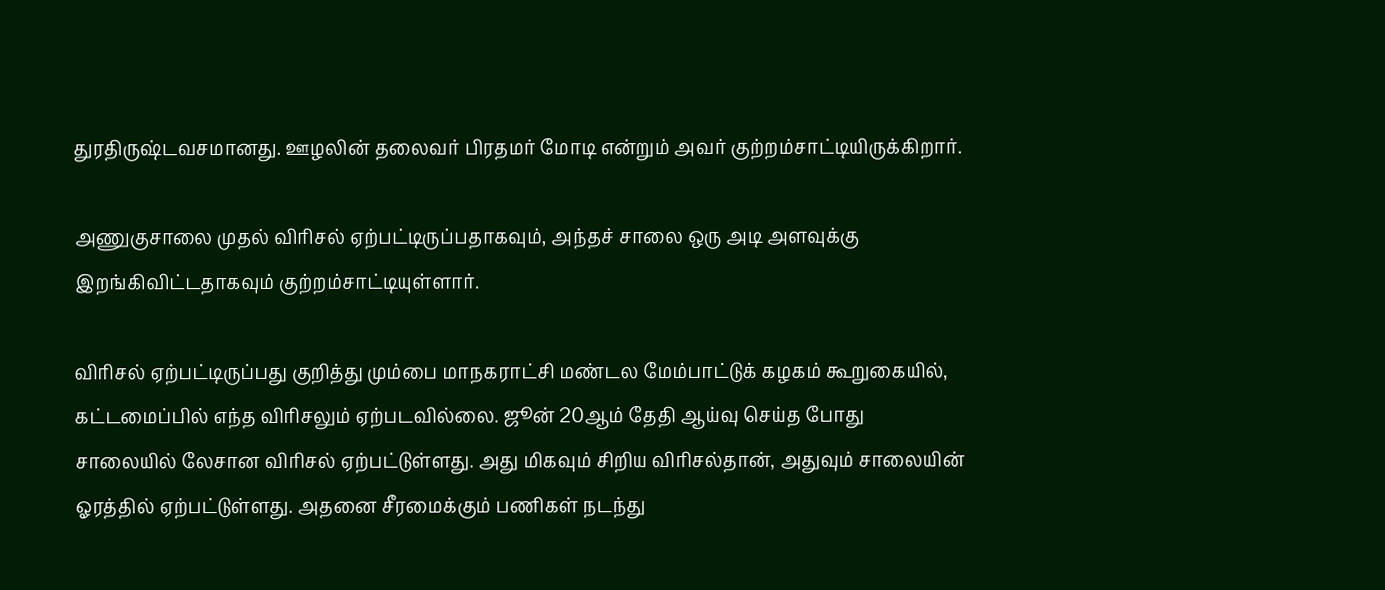துரதிருஷ்டவசமானது. ஊழலின் தலைவர் பிரதமர் மோடி என்றும் அவர் குற்றம்சாட்டியிருக்கிறார்.

அணுகுசாலை முதல் விரிசல் ஏற்பட்டிருப்பதாகவும், அந்தச் சாலை ஒரு அடி அளவுக்கு இறங்கிவிட்டதாகவும் குற்றம்சாட்டியுள்ளார்.

விரிசல் ஏற்பட்டிருப்பது குறித்து மும்பை மாநகராட்சி மண்டல மேம்பாட்டுக் கழகம் கூறுகையில், கட்டமைப்பில் எந்த விரிசலும் ஏற்படவில்லை. ஜூன் 20ஆம் தேதி ஆய்வு செய்த போது சாலையில் லேசான விரிசல் ஏற்பட்டுள்ளது. அது மிகவும் சிறிய விரிசல்தான், அதுவும் சாலையின் ஓரத்தில் ஏற்பட்டுள்ளது. அதனை சீரமைக்கும் பணிகள் நடந்து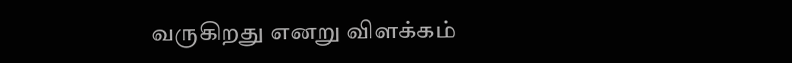வருகிறது எனறு விளக்கம்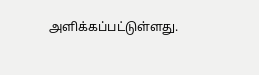அளிக்கப்பட்டுள்ளது.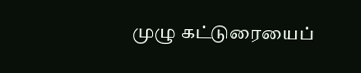முழு கட்டுரையைப்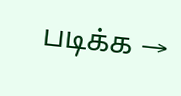படிக்க →